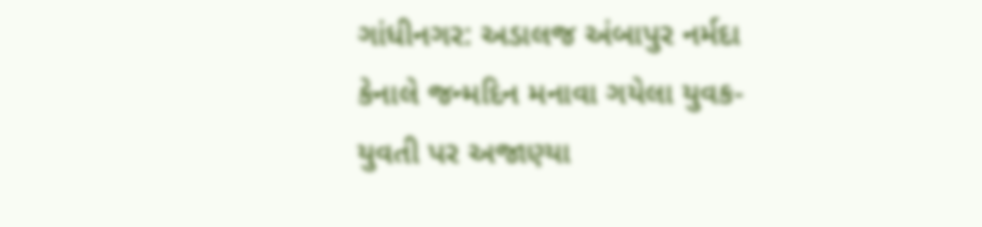ગાંધીનગર: અડાલજ અંબાપુર નર્મદા કેનાલે જન્મદિન મનાવા ગયેલા યુવક-યુવતી પર અજાણ્યા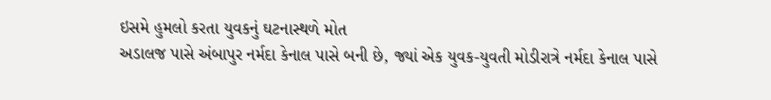ઇસમે હુમલો કરતા યુવકનું ઘટનાસ્થળે મોત
અડાલજ પાસે અંબાપુર નર્મદા કેનાલ પાસે બની છે, જ્યાં એક યુવક-યુવતી મોડીરાત્રે નર્મદા કેનાલ પાસે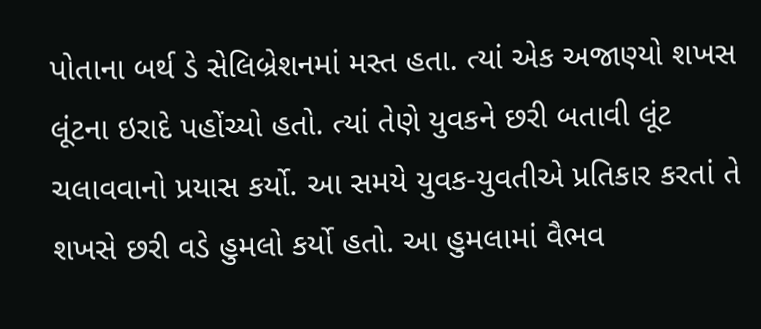પોતાના બર્થ ડે સેલિબ્રેશનમાં મસ્ત હતા. ત્યાં એક અજાણ્યો શખસ લૂંટના ઇરાદે પહોંચ્યો હતો. ત્યાં તેણે યુવકને છરી બતાવી લૂંટ ચલાવવાનો પ્રયાસ કર્યો. આ સમયે યુવક-યુવતીએ પ્રતિકાર કરતાં તે શખસે છરી વડે હુમલો કર્યો હતો. આ હુમલામાં વૈભવ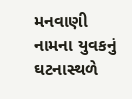મનવાણી નામના યુવકનું ઘટનાસ્થળે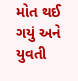મોત થઈ ગયું અને યુવતી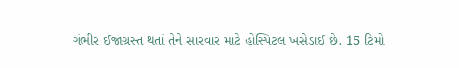ગંભીર ઈજાગ્રસ્ત થતાં તેને સારવાર માટે હોસ્પિટલ ખસેડાઈ છે. 15 ટિમો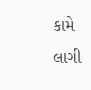કામે લાગી